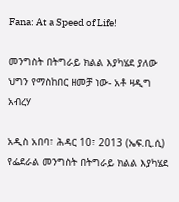Fana: At a Speed of Life!

መንግስት በትግራይ ክልል እያካሄደ ያለው ህግን የማስከበር ዘመቻ ነው- አቶ ዛዲግ አብረሃ

አዲስ አበባ፣ ሕዳር 10፣ 2013 (ኤፍ.ቢ.ሲ) የፌደራል መንግስት በትግራይ ክልል እያካሄደ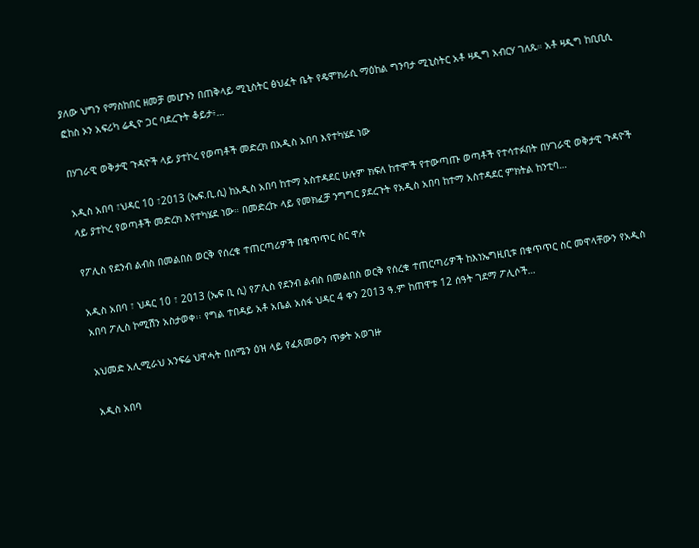ያለው ህግን የማስከበር ዘመቻ መሆኑን በጠቅላይ ሚኒስትር ፅህፈት ቤት የዴሞክራሲ ማዕከል ግንባታ ሚኒስትር አቶ ዛዲግ አብርሃ ገለጹ። አቶ ዛዲግ ከቢቢሲ ፎከስ ኦን አፍሪካ ሬዲዮ ጋር ባደረጉት ቆይታ፥…

በሃገራዊ ወቅታዊ ጉዳዮች ላይ ያተኮረ የወጣቶች መድረክ በአዲስ አበባ እየተካሄደ ነው

አዲስ አበባ ፣ህዳር 10 ፣2013 (ኤፍ.ቢ.ሲ) ከአዲስ አበባ ከተማ አስተዳደር ሁሉም ክፍለ ከተሞች የተውጣጡ ወጣቶች የተሳተፉበት በሃገራዊ ወቅታዊ ጉዳዮች ላይ ያተኮረ የወጣቶች መድረክ እየተካሄደ ነው። በመድረኩ ላይ የመክፈቻ ንግግር ያደረጉት የአዲስ አበባ ከተማ አስተዳደር ምክትል ከንቲባ…

የፖሊስ የደንብ ልብስ በመልበስ ወርቅ የሰረቁ ተጠርጣሪዎች በቁጥጥር ስር ዋሉ

አዲስ አበባ ፣ ህዳር 10 ፣ 2013 (ኤፍ ቢ ሲ) የፖሊስ የደንብ ልብስ በመልበስ ወርቅ የሰረቁ ተጠርጣሪዎች ከእነኤግዚቢቱ በቁጥጥር ስር መዋላቸውን የአዲስ አበባ ፖሊስ ኮሚሽን አስታወቀ፡፡ የግል ተበዳይ አቶ አቤል አሰፋ ህዳር 4 ቀን 2013 ዓ.ም ከጠዋቱ 12 ሰዓት ገደማ ፖሊሶች…

አህመድ አሊሚራህ አንፍሬ ህዋሓት በሰሜን ዕዝ ላይ የፈጸመውን ጥቃት አወገዙ

አዲስ አበባ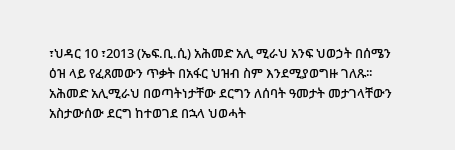፣ህዳር 10 ፣2013 (ኤፍ.ቢ.ሲ) አሕመድ አሊ ሚራህ አንፍ ህወኃት በሰሜን ዕዝ ላይ የፈጸመውን ጥቃት በአፋር ህዝብ ስም እንደሚያወግዙ ገለጹ፡፡ አሕመድ አሊሚራህ በወጣትነታቸው ደርግን ለሰባት ዓመታት መታገላቸውን አስታውሰው ደርግ ከተወገደ በኋላ ህወሓት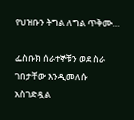የህዝቡን ትግል ለግል ጥቅሙ…

ፌስቡክ ሰራተኞቹን ወደ ስራ ገበታቸው እንዲመለሱ አስገድዷል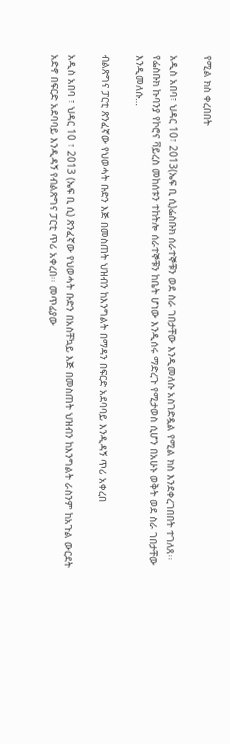የሚል ክስ ቀረበበት

አዲስ አበባ፣ ህዳር 10፣ 2013(ኤፍ ቢ ሲ)ፌስቡክ ሰራተኞቹን ወደ ስራ ገበታቸው እንዲመለሱ አስገድዷል የሚል ክስ እንደቀረገበበት ተገለጸ፡፡ የፌስቡክ ኩባንያ የኮሮና ቫይረስ መከሰቱን ተከትሎ ሰራተኞቹን ከቤት ሆነው እንዲሰሩ ማድረጉ የሚታወስ ሲሆን በአሁኑ ወቅት ወደ ስራ ገበታቸው እንዲመለሱ…

ብልጽግና ፓርቲ ጽንፈኛው የህወሓት ቡድን እጅ በመስጠት ህዝብን ከእንግልት በማዳን በፍርድ አደባባይ እንዲዳኝ ጥሪ አቀረበ

አዲስ አበባ ፣ ህዳር 10 ፣ 2013 (ኤፍ ቢ ሲ) ጽንፈኛው የህወሓት ቡድን በአስቸኳይ እጅ በመስጠት ህዝብን ከእንግልት ራስንም ከአጉል ውርደት አድኖ በፍርድ አደባባይ እንዲዳኝ የብልጽግና ፓርቲ ጥሪ አቀረበ፡፡ መጥፊያው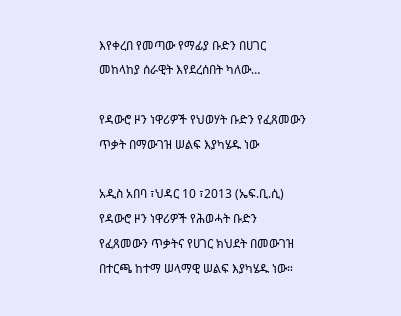እየቀረበ የመጣው የማፊያ ቡድን በሀገር መከላከያ ሰራዊት እየደረሰበት ካለው…

የዳውሮ ዞን ነዋሪዎች የህወሃት ቡድን የፈጸመውን ጥቃት በማውገዝ ሠልፍ እያካሄዱ ነው

አዲስ አበባ ፣ህዳር 10 ፣2013 (ኤፍ.ቢ.ሲ) የዳውሮ ዞን ነዋሪዎች የሕወሓት ቡድን የፈጸመውን ጥቃትና የሀገር ክህደት በመውገዝ በተርጫ ከተማ ሠላማዊ ሠልፍ እያካሄዱ ነው።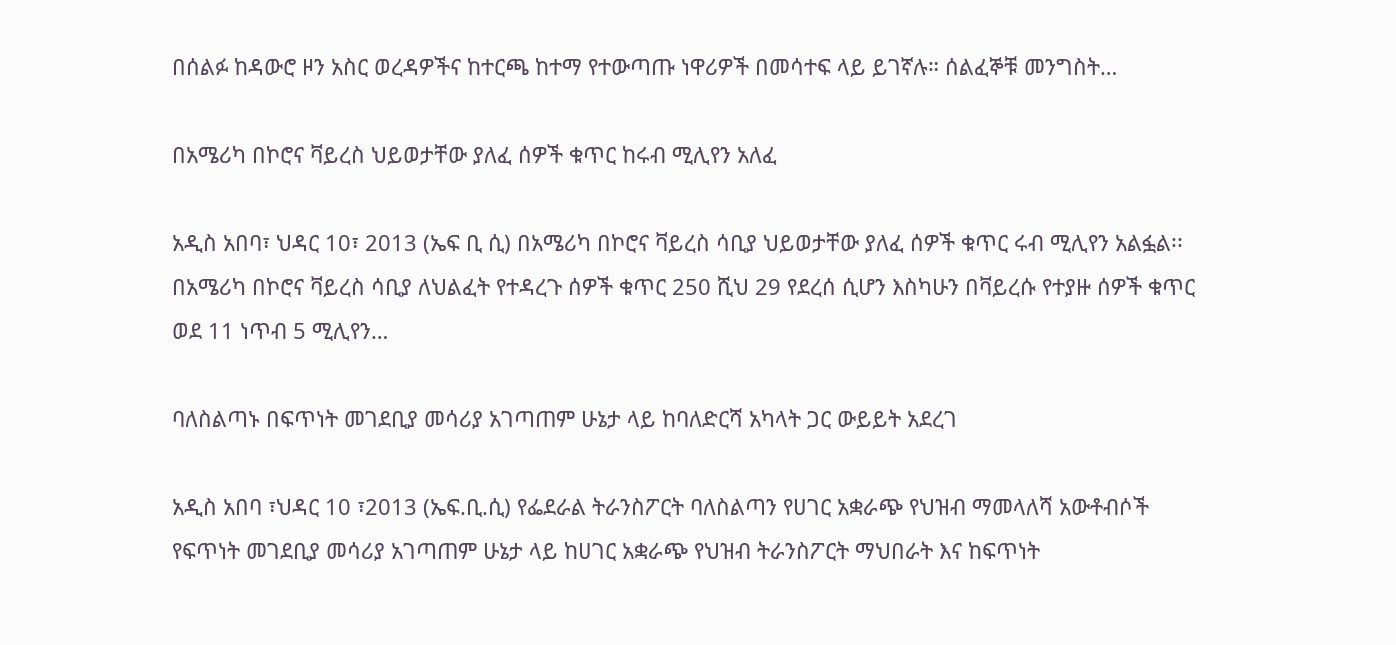በሰልፉ ከዳውሮ ዞን አስር ወረዳዎችና ከተርጫ ከተማ የተውጣጡ ነዋሪዎች በመሳተፍ ላይ ይገኛሉ። ሰልፈኞቹ መንግስት…

በአሜሪካ በኮሮና ቫይረስ ህይወታቸው ያለፈ ሰዎች ቁጥር ከሩብ ሚሊየን አለፈ

አዲስ አበባ፣ ህዳር 10፣ 2013 (ኤፍ ቢ ሲ) በአሜሪካ በኮሮና ቫይረስ ሳቢያ ህይወታቸው ያለፈ ሰዎች ቁጥር ሩብ ሚሊየን አልፏል፡፡ በአሜሪካ በኮሮና ቫይረስ ሳቢያ ለህልፈት የተዳረጉ ሰዎች ቁጥር 250 ሺህ 29 የደረሰ ሲሆን እስካሁን በቫይረሱ የተያዙ ሰዎች ቁጥር ወደ 11 ነጥብ 5 ሚሊየን…

ባለስልጣኑ በፍጥነት መገደቢያ መሳሪያ አገጣጠም ሁኔታ ላይ ከባለድርሻ አካላት ጋር ውይይት አደረገ

አዲስ አበባ ፣ህዳር 10 ፣2013 (ኤፍ.ቢ.ሲ) የፌደራል ትራንስፖርት ባለስልጣን የሀገር አቋራጭ የህዝብ ማመላለሻ አውቶብሶች የፍጥነት መገደቢያ መሳሪያ አገጣጠም ሁኔታ ላይ ከሀገር አቋራጭ የህዝብ ትራንስፖርት ማህበራት እና ከፍጥነት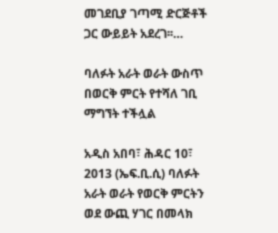መገደቢያ ገጣሚ ድርጅቶች ጋር ውይይት አደረገ፡፡…

ባለፉት አራት ወራት ውስጥ በወርቅ ምርት የተሻለ ገቢ ማግኘት ተችሏል

አዲስ አበባ፣ ሕዳር 10፣ 2013 (ኤፍ.ቢ.ሲ) ባለፉት አራት ወራት የወርቅ ምርትን ወደ ውጪ ሃገር በመላክ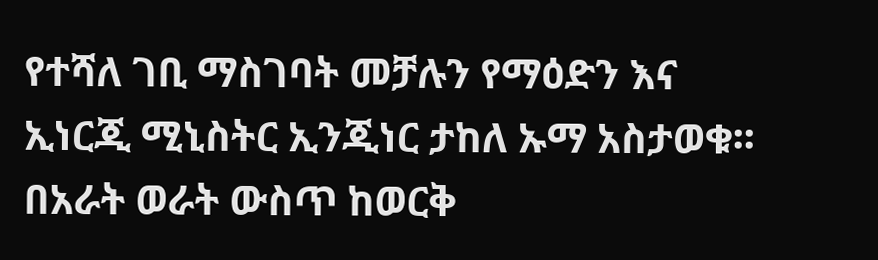የተሻለ ገቢ ማስገባት መቻሉን የማዕድን እና ኢነርጂ ሚኒስትር ኢንጂነር ታከለ ኡማ አስታወቁ፡፡ በአራት ወራት ውስጥ ከወርቅ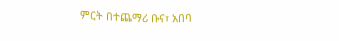ምርት በተጨማሪ ቡና፣ አበባ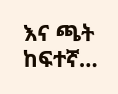እና ጫት ከፍተኛ…